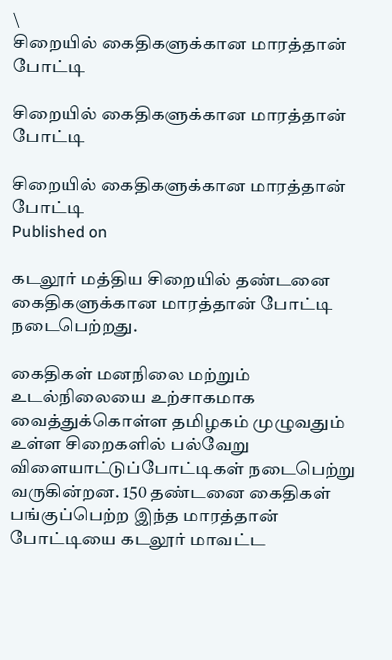\
சிறையில் கைதிகளுக்கான மாரத்தான் போட்டி

சிறையில் கைதிகளுக்கான மாரத்தான் போட்டி

சிறையில் கைதிகளுக்கான மாரத்தான் போட்டி
Published on

கடலூர் மத்திய சிறையில் தண்டனை கைதிகளுக்கான மாரத்தான் போட்டி நடைபெற்றது.

கைதிகள் மனநிலை மற்றும் உடல்நிலையை உற்சாகமாக வைத்துக்கொள்ள தமிழகம் முழுவதும் உள்ள சிறைகளில் பல்வேறு விளையாட்டுப்போட்டிகள் நடைபெற்று வருகின்றன. 150 தண்டனை கைதிகள் பங்குப்பெற்ற இந்த மாரத்தான் போட்டியை கடலூர் மாவட்ட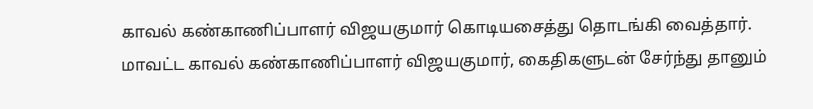காவல் கண்காணிப்பாளர் விஜயகுமார் கொடியசைத்து தொடங்கி வைத்தார். மாவட்ட காவல் கண்காணிப்பாளர் விஜயகுமார், கைதிகளுடன் சேர்ந்து தானும்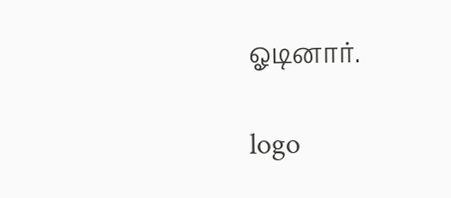ஓடினார்.

logo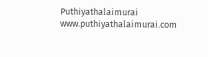Puthiyathalaimurai
www.puthiyathalaimurai.com